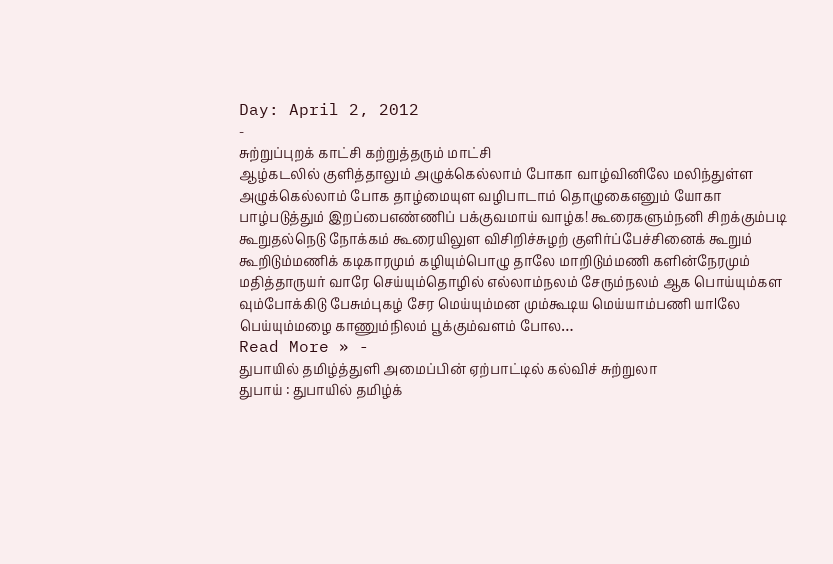Day: April 2, 2012
-
சுற்றுப்புறக் காட்சி கற்றுத்தரும் மாட்சி
ஆழ்கடலில் குளித்தாலும் அழுக்கெல்லாம் போகா வாழ்வினிலே மலிந்துள்ள அழுக்கெல்லாம் போக தாழ்மையுள வழிபாடாம் தொழுகைஎனும் யோகா பாழ்படுத்தும் இறப்பைஎண்ணிப் பக்குவமாய் வாழ்க! கூரைகளும்நனி சிறக்கும்படி கூறுதல்நெடு நோக்கம் கூரையிலுள விசிறிச்சுழற் குளிர்ப்பேச்சினைக் கூறும் கூறிடும்மணிக் கடிகாரமும் கழியும்பொழு தாலே மாறிடும்மணி களின்நேரமும் மதித்தாருயர் வாரே செய்யும்தொழில் எல்லாம்நலம் சேரும்நலம் ஆக பொய்யும்கள வும்போக்கிடு பேசும்புகழ் சேர மெய்யும்மன மும்கூடிய மெய்யாம்பணி யாlலே பெய்யும்மழை காணும்நிலம் பூக்கும்வளம் போல…
Read More » -
துபாயில் தமிழ்த்துளி அமைப்பின் ஏற்பாட்டில் கல்விச் சுற்றுலா
துபாய் : துபாயில் தமிழ்க்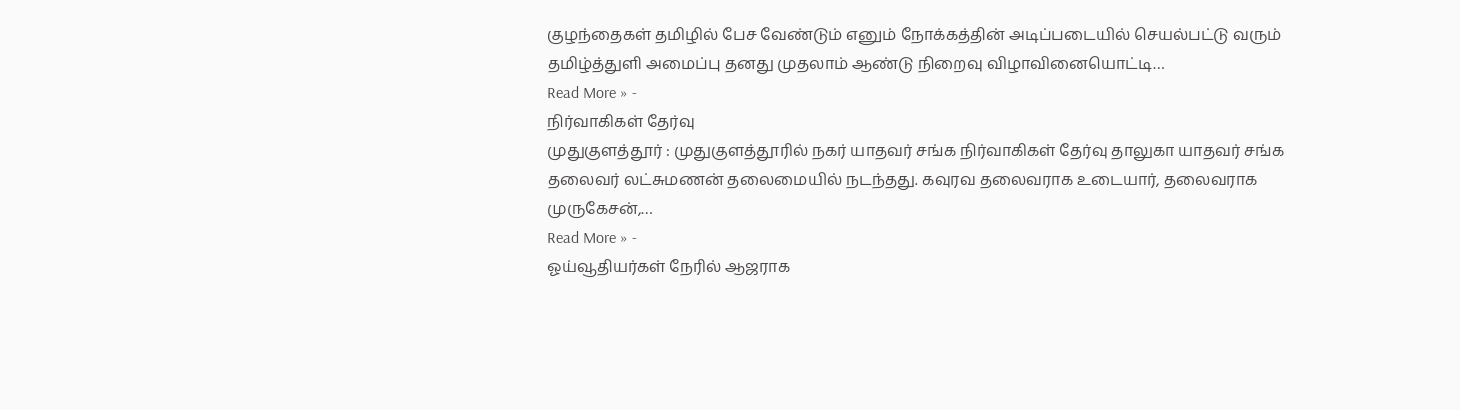குழந்தைகள் தமிழில் பேச வேண்டும் எனும் நோக்கத்தின் அடிப்படையில் செயல்பட்டு வரும் தமிழ்த்துளி அமைப்பு தனது முதலாம் ஆண்டு நிறைவு விழாவினையொட்டி…
Read More » -
நிர்வாகிகள் தேர்வு
முதுகுளத்தூர் : முதுகுளத்தூரில் நகர் யாதவர் சங்க நிர்வாகிகள் தேர்வு தாலுகா யாதவர் சங்க தலைவர் லட்சுமணன் தலைமையில் நடந்தது. கவுரவ தலைவராக உடையார், தலைவராக முருகேசன்,…
Read More » -
ஓய்வூதியர்கள் நேரில் ஆஜராக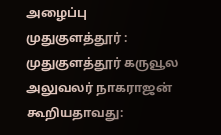அழைப்பு
முதுகுளத்தூர் : முதுகுளத்தூர் கருவூல அலுவலர் நாகராஜன் கூறியதாவது: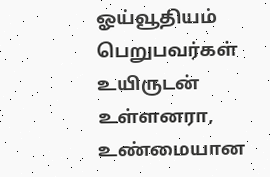ஓய்வூதியம் பெறுபவர்கள் உயிருடன் உள்ளனரா, உண்மையான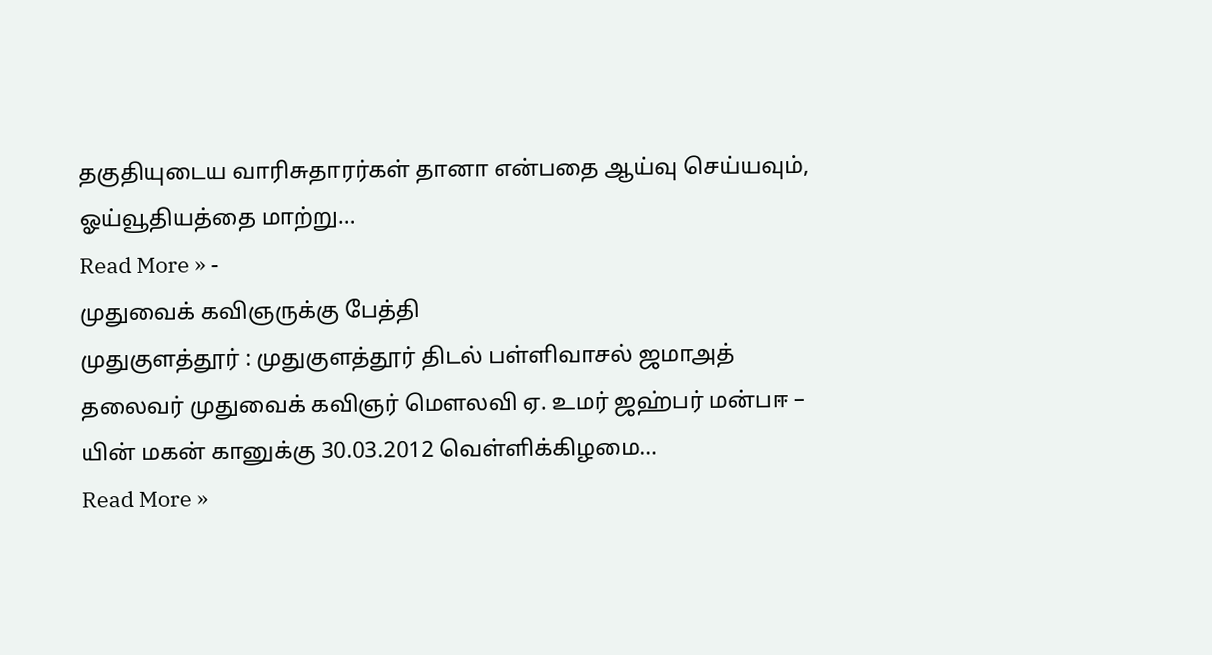தகுதியுடைய வாரிசுதாரர்கள் தானா என்பதை ஆய்வு செய்யவும், ஓய்வூதியத்தை மாற்று…
Read More » -
முதுவைக் கவிஞருக்கு பேத்தி
முதுகுளத்தூர் : முதுகுளத்தூர் திடல் பள்ளிவாசல் ஜமாஅத் தலைவர் முதுவைக் கவிஞர் மௌலவி ஏ. உமர் ஜஹ்பர் மன்பஈ – யின் மகன் கானுக்கு 30.03.2012 வெள்ளிக்கிழமை…
Read More »